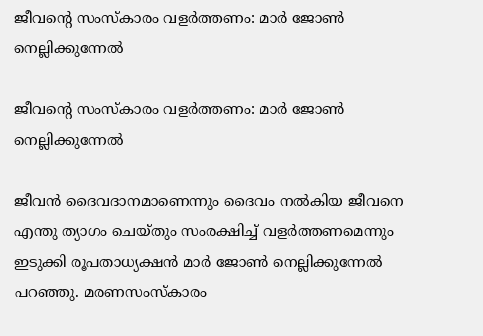ജീവന്റെ സംസ്‌കാരം വളര്‍ത്തണം: മാര്‍ ജോണ്‍ നെല്ലിക്കുന്നേല്‍

ജീവന്റെ സംസ്‌കാരം വളര്‍ത്തണം: മാര്‍ ജോണ്‍ നെല്ലിക്കുന്നേല്‍

ജീവന്‍ ദൈവദാനമാണെന്നും ദൈവം നല്‍കിയ ജീവനെ എന്തു ത്യാഗം ചെയ്‌തും സംരക്ഷിച്ച് വളര്‍ത്തണമെന്നും ഇടുക്കി രൂപതാധ്യക്ഷന്‍ മാര്‍ ജോണ്‍ നെല്ലിക്കുന്നേല്‍ പറഞ്ഞു. മരണസംസ്‌കാരം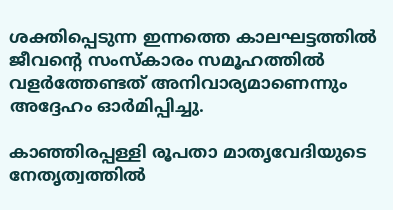ശക്തിപ്പെടുന്ന ഇന്നത്തെ കാലഘട്ടത്തില്‍ ജീവന്റെ സംസ്‌കാരം സമൂഹത്തില്‍ വളര്‍ത്തേണ്ടത് അനിവാര്യമാണെന്നും അദ്ദേഹം ഓര്‍മിപ്പിച്ചു.

കാഞ്ഞിരപ്പള്ളി രൂപതാ മാതൃവേദിയുടെ നേതൃത്വത്തില്‍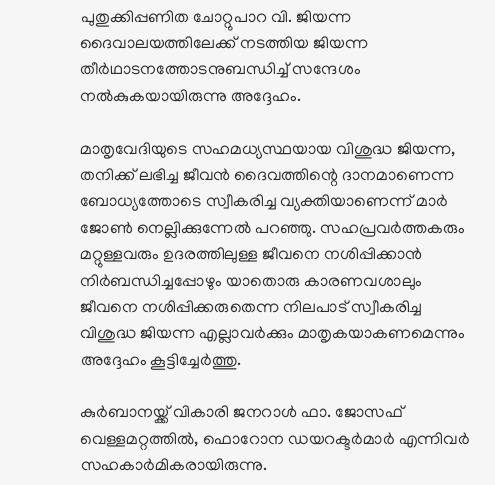പുതുക്കിപ്പണിത ചോറ്റുപാറ വി. ജിയന്ന ദൈവാലയത്തിലേക്ക് നടത്തിയ ജിയന്ന തീര്‍ഥാടനത്തോടനുബന്ധിച്ച് സന്ദേശം നല്‍കുകയായിരുന്നു അദ്ദേഹം.

മാതൃവേദിയുടെ സഹമധ്യസ്ഥയായ വിശുദ്ധ ജിയന്ന, തനിക്ക് ലഭിച്ച ജീവന്‍ ദൈവത്തിന്റെ ദാനമാണെന്ന ബോധ്യത്തോടെ സ്വീകരിച്ച വ്യക്തിയാണെന്ന് മാര്‍ ജോണ്‍ നെല്ലിക്കുന്നേല്‍ പറഞ്ഞു. സഹപ്രവര്‍ത്തകരും മറ്റുള്ളവരും ഉദരത്തിലുള്ള ജീവനെ നശിപ്പിക്കാന്‍ നിര്‍ബന്ധിച്ചപ്പോഴും യാതൊരു കാരണവശാലും ജീവനെ നശിപ്പിക്കരുതെന്ന നിലപാട് സ്വീകരിച്ച വിശുദ്ധ ജിയന്ന എല്ലാവര്‍ക്കും മാതൃകയാകണമെന്നും അദ്ദേഹം കൂട്ടിച്ചേര്‍ത്തു.

കുര്‍ബാനയ്ക്ക് വികാരി ജനറാള്‍ ഫാ. ജോസഫ് വെള്ളമറ്റത്തില്‍, ഫൊറോന ഡയറക്ടര്‍മാര്‍ എന്നിവര്‍ സഹകാര്‍മികരായിരുന്നു.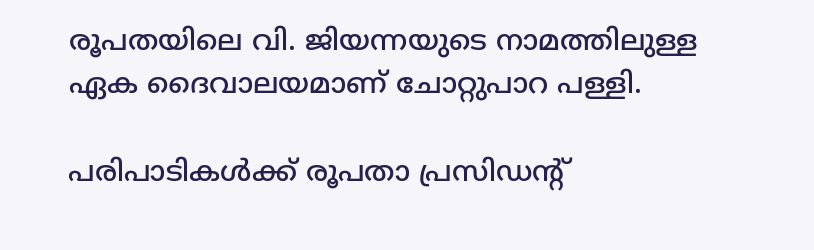രൂപതയിലെ വി. ജിയന്നയുടെ നാമത്തിലുള്ള ഏക ദൈവാലയമാണ് ചോറ്റുപാറ പള്ളി.

പരിപാടികള്‍ക്ക് രൂപതാ പ്രസിഡന്റ്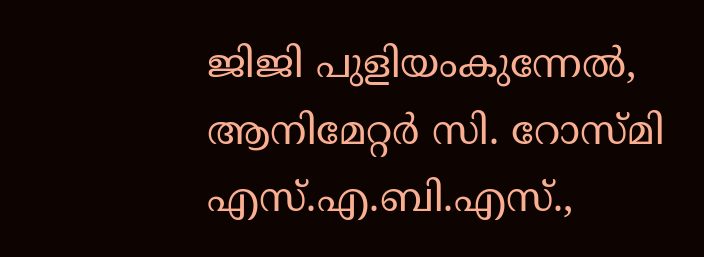ജിജി പുളിയംകുന്നേല്‍, ആനിമേറ്റര്‍ സി. റോസ്‌മി എസ്.എ.ബി.എസ്.,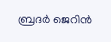ബ്രദര്‍ ജെറിന്‍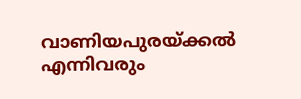വാണിയപുരയ്ക്കല്‍ എന്നിവരും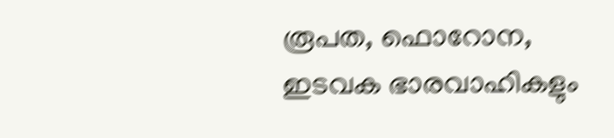രൂപത, ഫൊറോന, ഇടവക ഭാരവാഹികളും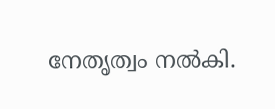നേതൃത്വം നല്‍കി.